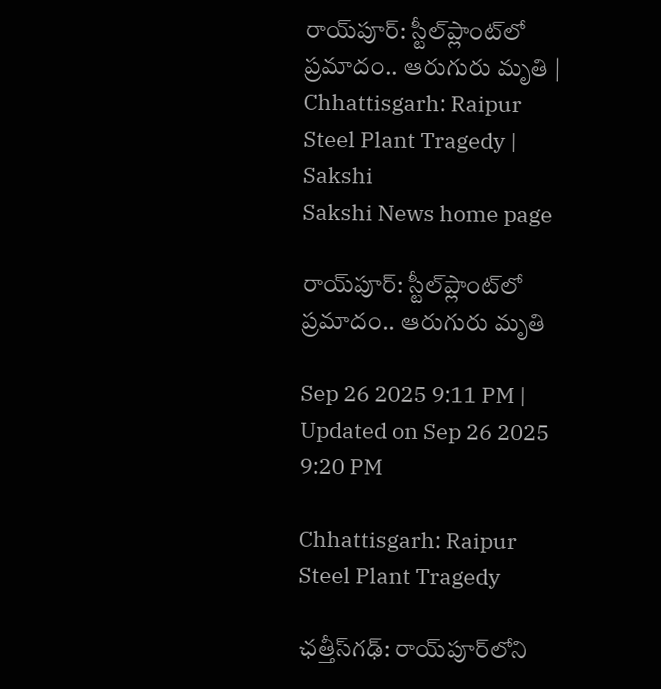రాయ్‌పూర్‌: స్టీల్‌ప్లాంట్‌లో ప్రమాదం.. ఆరుగురు మృతి | Chhattisgarh: Raipur Steel Plant Tragedy | Sakshi
Sakshi News home page

రాయ్‌పూర్‌: స్టీల్‌ప్లాంట్‌లో ప్రమాదం.. ఆరుగురు మృతి

Sep 26 2025 9:11 PM | Updated on Sep 26 2025 9:20 PM

Chhattisgarh: Raipur Steel Plant Tragedy

ఛత్తీస్‌గఢ్‌: రాయ్‌పూర్‌లోని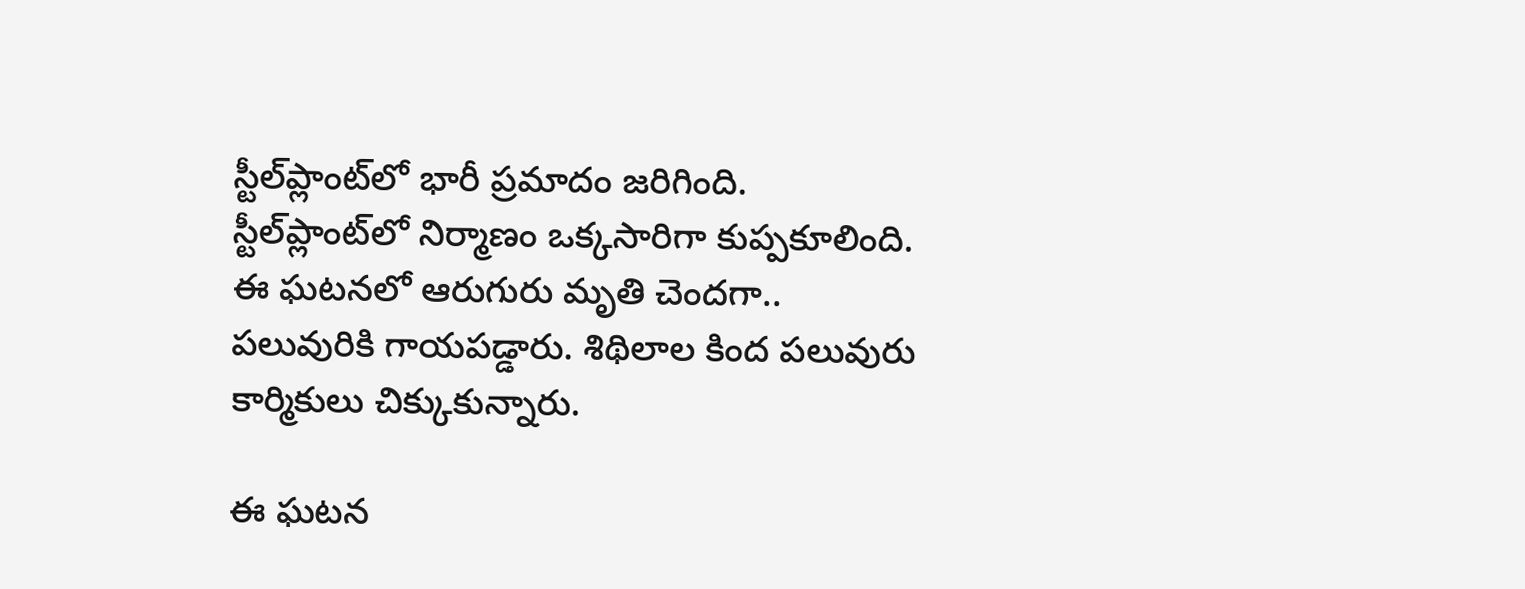స్టీల్‌ప్లాంట్‌లో భారీ ప్రమాదం జరిగింది. స్టీల్‌ప్లాంట్‌లో నిర్మాణం ఒక్కసారిగా కుప్పకూలింది.  ఈ ఘటనలో ఆరుగురు మృతి చెందగా.. పలువురికి గాయపడ్డారు. శిథిలాల కింద పలువురు కార్మికులు చిక్కుకున్నారు.

ఈ ఘటన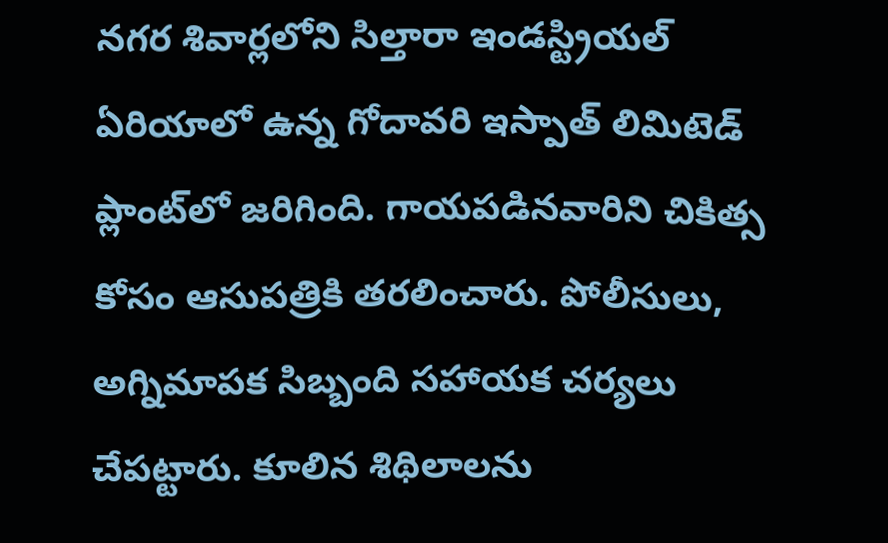నగర శివార్లలోని సిల్తారా ఇండస్ట్రియల్ ఏరియాలో ఉన్న గోదావరి ఇస్పాత్ లిమిటెడ్ ప్లాంట్‌లో జరిగింది. గాయపడినవారిని చికిత్స కోసం ఆసుపత్రికి తరలించారు. పోలీసులు,  అగ్నిమాపక సిబ్బంది సహాయక చర్యలు చేపట్టారు. కూలిన శిథిలాలను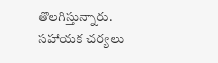తొలగిస్తున్నారు. సహాయక చర్యలు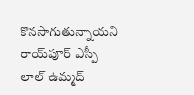కొనసాగుతున్నాయని రాయ్‌పూర్ ఎస్పీ లాల్ ఉమ్మద్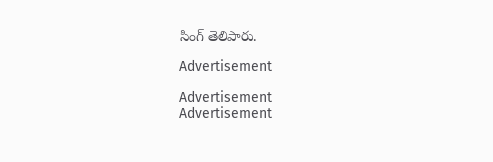సింగ్ తెలిపారు.

Advertisement

Advertisement
Advertisement